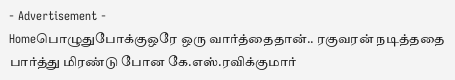- Advertisement -
Homeபொழுதுபோக்குஒரே ஒரு வார்த்தைதான்.. ரகுவரன் நடித்ததை பார்த்து மிரண்டு போன கே.எஸ்.ரவிக்குமார்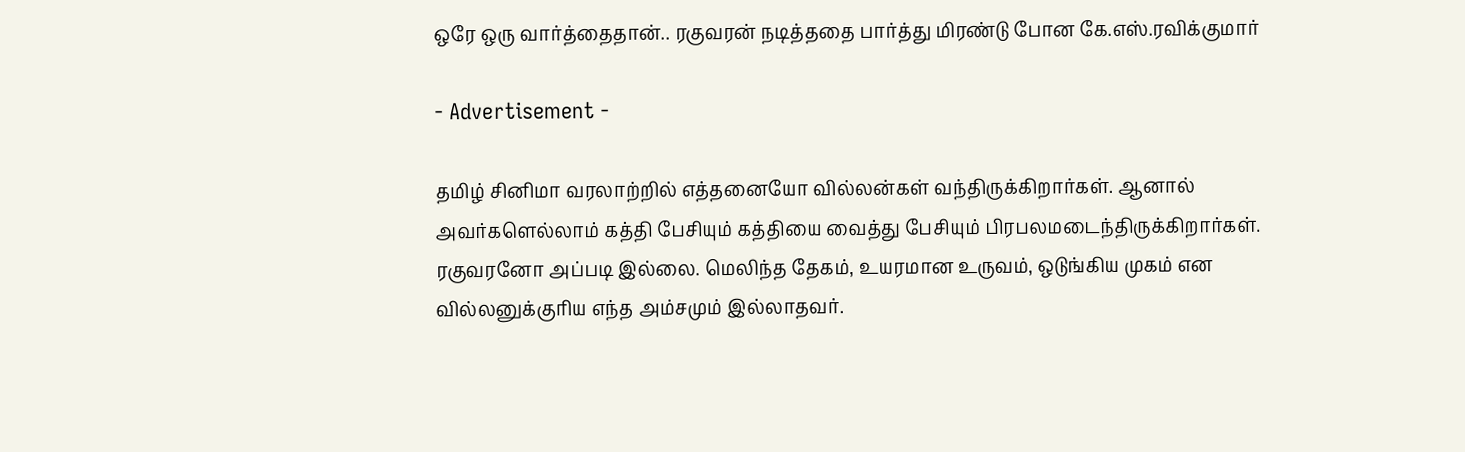ஒரே ஒரு வார்த்தைதான்.. ரகுவரன் நடித்ததை பார்த்து மிரண்டு போன கே.எஸ்.ரவிக்குமார்

- Advertisement -

தமிழ் சினிமா வரலாற்றில் எத்தனையோ வில்லன்கள் வந்திருக்கிறார்கள். ஆனால் அவர்களெல்லாம் கத்தி பேசியும் கத்தியை வைத்து பேசியும் பிரபலமடைந்திருக்கிறார்கள். ரகுவரனோ அப்படி இல்லை. மெலிந்த தேகம், உயரமான உருவம், ஒடுங்கிய முகம் என வில்லனுக்குரிய எந்த அம்சமும் இல்லாதவர்.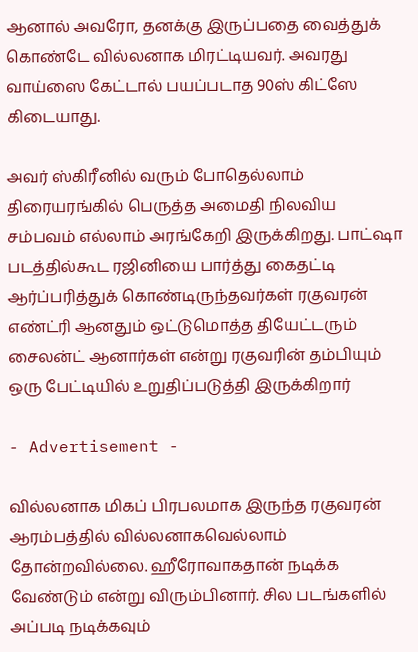ஆனால் அவரோ, தனக்கு இருப்பதை வைத்துக் கொண்டே வில்லனாக மிரட்டியவர். அவரது வாய்ஸை கேட்டால் பயப்படாத 90ஸ் கிட்ஸே கிடையாது.

அவர் ஸ்கிரீனில் வரும் போதெல்லாம் திரையரங்கில் பெருத்த அமைதி நிலவிய சம்பவம் எல்லாம் அரங்கேறி இருக்கிறது. பாட்ஷா படத்தில்கூட ரஜினியை பார்த்து கைதட்டி ஆர்ப்பரித்துக் கொண்டிருந்தவர்கள் ரகுவரன் எண்ட்ரி ஆனதும் ஒட்டுமொத்த தியேட்டரும் சைலன்ட் ஆனார்கள் என்று ரகுவரின் தம்பியும் ஒரு பேட்டியில் உறுதிப்படுத்தி இருக்கிறார்

- Advertisement -

வில்லனாக மிகப் பிரபலமாக இருந்த ரகுவரன் ஆரம்பத்தில் வில்லனாகவெல்லாம் தோன்றவில்லை. ஹீரோவாகதான் நடிக்க வேண்டும் என்று விரும்பினார். சில படங்களில் அப்படி நடிக்கவும்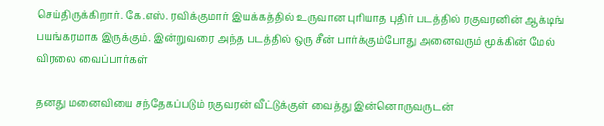செய்திருக்கிறார். கே.எஸ். ரவிக்குமார் இயக்கத்தில் உருவான புரியாத புதிர் படத்தில் ரகுவரனின் ஆக்டிங் பயங்கரமாக இருக்கும். இன்றுவரை அந்த படத்தில் ஒரு சீன் பார்க்கும்போது அனைவரும் மூக்கின் மேல் விரலை வைப்பார்கள்

தனது மனைவியை சந்தேகப்படும் ரகுவரன் வீட்டுக்குள் வைத்து இன்னொருவருடன்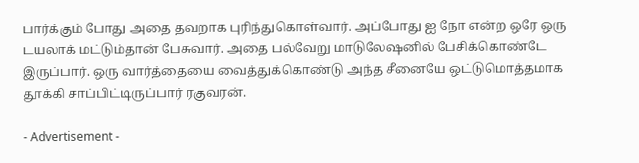பார்க்கும் போது அதை தவறாக புரிந்துகொள்வார். அப்போது ஐ நோ என்ற ஒரே ஒரு டயலாக் மட்டும்தான் பேசுவார். அதை பல்வேறு மாடுலேஷனில் பேசிக்கொண்டே இருப்பார். ஒரு வார்த்தையை வைத்துக்கொண்டு அந்த சீனையே ஒட்டுமொத்தமாக தூக்கி சாப்பிட்டிருப்பார் ரகுவரன்.

- Advertisement -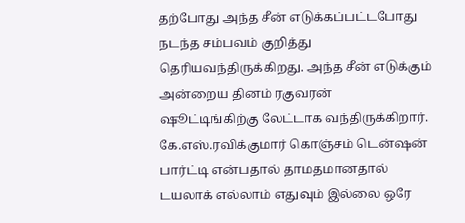தற்போது அந்த சீன் எடுக்கப்பட்டபோது நடந்த சம்பவம் குறித்து தெரியவந்திருக்கிறது. அந்த சீன் எடுக்கும் அன்றைய தினம் ரகுவரன் ஷூட்டிங்கிற்கு லேட்டாக வந்திருக்கிறார். கே.எஸ்.ரவிக்குமார் கொஞ்சம் டென்ஷன் பார்ட்டி என்பதால் தாமதமானதால் டயலாக் எல்லாம் எதுவும் இல்லை ஒரே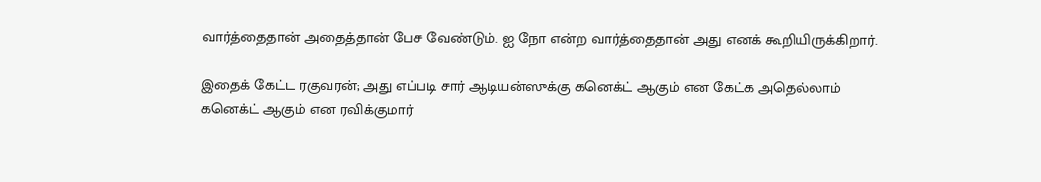வார்த்தைதான் அதைத்தான் பேச வேண்டும். ஐ நோ என்ற வார்த்தைதான் அது எனக் கூறியிருக்கிறார்.

இதைக் கேட்ட ரகுவரன்; அது எப்படி சார் ஆடியன்ஸுக்கு கனெக்ட் ஆகும் என கேட்க அதெல்லாம் கனெக்ட் ஆகும் என ரவிக்குமார்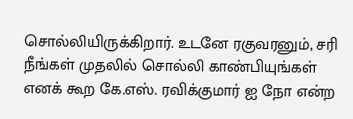சொல்லியிருக்கிறார். உடனே ரகுவரனும், சரி நீங்கள் முதலில் சொல்லி காண்பியுங்கள் எனக் கூற கே.எஸ். ரவிக்குமார் ஐ நோ என்ற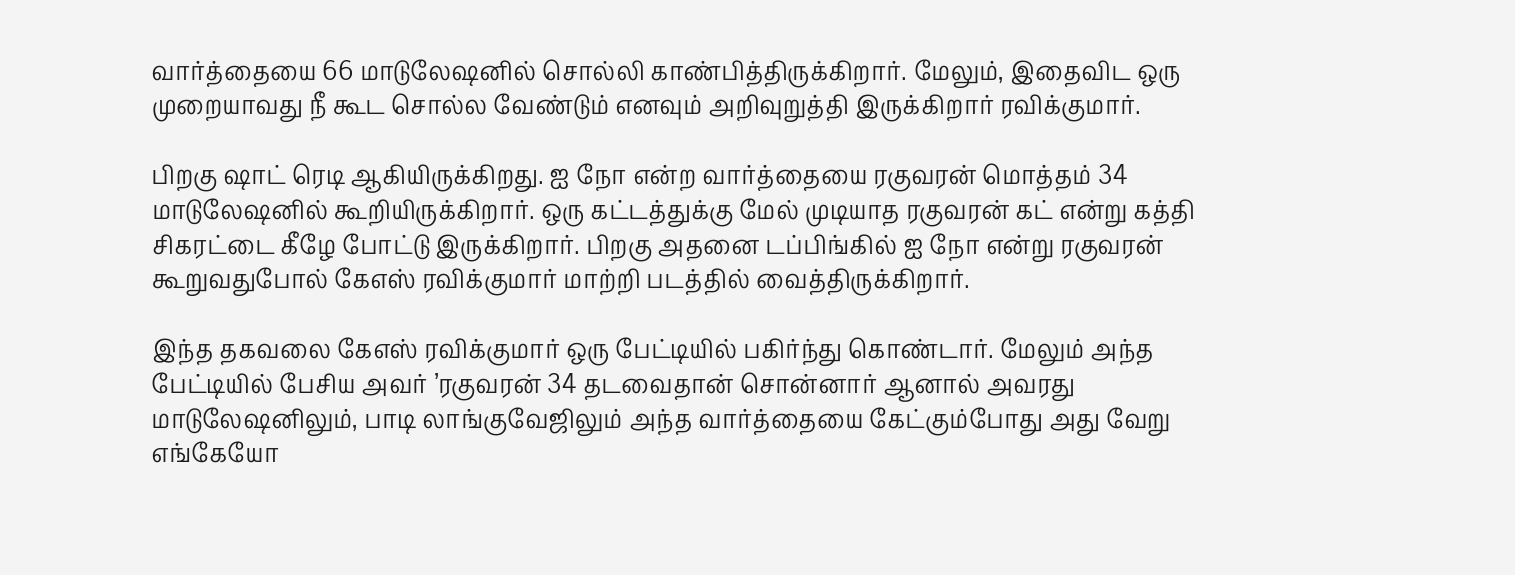வார்த்தையை 66 மாடுலேஷனில் சொல்லி காண்பித்திருக்கிறார். மேலும், இதைவிட ஒரு முறையாவது நீ கூட சொல்ல வேண்டும் எனவும் அறிவுறுத்தி இருக்கிறார் ரவிக்குமார்.

பிறகு ஷாட் ரெடி ஆகியிருக்கிறது. ஐ நோ என்ற வார்த்தையை ரகுவரன் மொத்தம் 34 மாடுலேஷனில் கூறியிருக்கிறார். ஒரு கட்டத்துக்கு மேல் முடியாத ரகுவரன் கட் என்று கத்தி சிகரட்டை கீழே போட்டு இருக்கிறார். பிறகு அதனை டப்பிங்கில் ஐ நோ என்று ரகுவரன் கூறுவதுபோல் கேஎஸ் ரவிக்குமார் மாற்றி படத்தில் வைத்திருக்கிறார்.

இந்த தகவலை கேஎஸ் ரவிக்குமார் ஒரு பேட்டியில் பகிர்ந்து கொண்டார். மேலும் அந்த பேட்டியில் பேசிய அவர் ’ரகுவரன் 34 தடவைதான் சொன்னார் ஆனால் அவரது மாடுலேஷனிலும், பாடி லாங்குவேஜிலும் அந்த வார்த்தையை கேட்கும்போது அது வேறு எங்கேயோ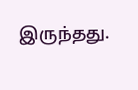இருந்தது.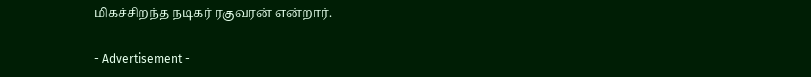மிகச்சிறந்த நடிகர் ரகுவரன் என்றார்.

- Advertisement -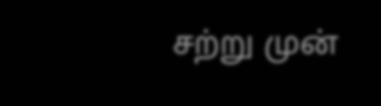சற்று முன்